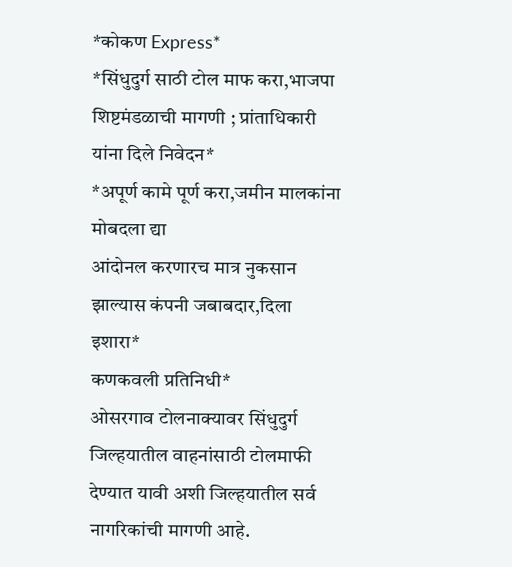*कोकण Express*
*सिंधुदुर्ग साठी टोल माफ करा,भाजपा शिष्टमंडळाची मागणी ; प्रांताधिकारी यांना दिले निवेदन*
*अपूर्ण कामे पूर्ण करा,जमीन मालकांना मोबदला द्या
आंदोनल करणारच मात्र नुकसान झाल्यास कंपनी जबाबदार,दिला इशारा*
कणकवली प्रतिनिधी*
ओसरगाव टोलनाक्यावर सिंधुदुर्ग जिल्हयातील वाहनांसाठी टोलमाफी देण्यात यावी अशी जिल्हयातील सर्व नागरिकांची मागणी आहे.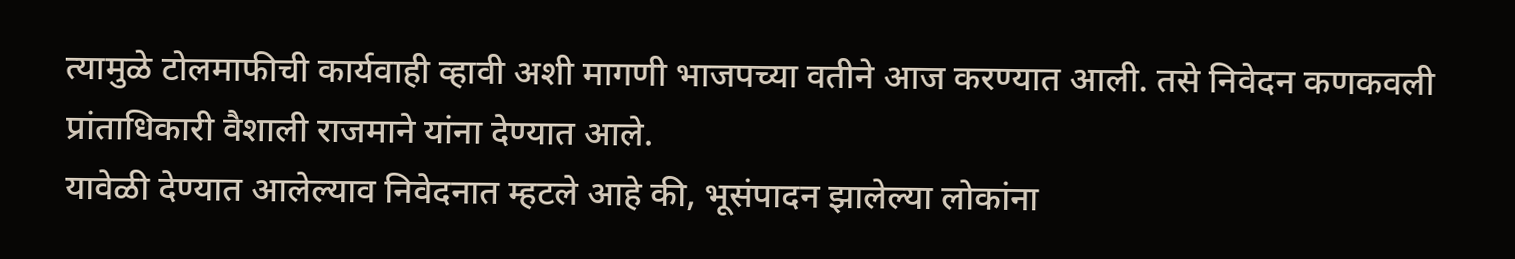त्यामुळे टोलमाफीची कार्यवाही व्हावी अशी मागणी भाजपच्या वतीने आज करण्यात आली. तसे निवेदन कणकवली प्रांताधिकारी वैशाली राजमाने यांना देण्यात आले.
यावेळी देण्यात आलेल्याव निवेदनात म्हटले आहे की, भूसंपादन झालेल्या लोकांना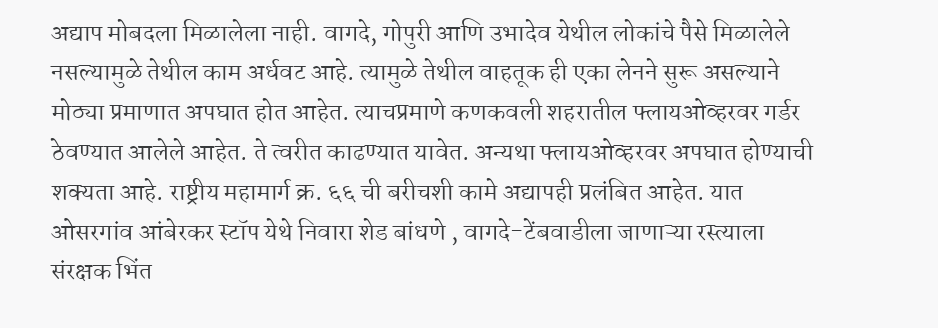अद्याप मोबदला मिळालेला नाही. वागदे, गोपुरी आणि उभादेव येथील लोकांचे पैसे मिळालेले नसल्यामुळे तेथील काम अर्धवट आहे. त्यामुळे तेथील वाहतूक ही एका लेनने सुरू असल्याने मोठ्या प्रमाणात अपघात होत आहेत. त्याचप्रमाणे कणकवली शहरातील फ्लायओव्हरवर गर्डर ठेवण्यात आलेले आहेत. ते त्वरीत काढण्यात यावेत. अन्यथा फ्लायओव्हरवर अपघात होण्याची शक्यता आहे. राष्ट्रीय महामार्ग क्र. ६६ ची बरीचशी कामे अद्यापही प्रलंबित आहेत. यात ओसरगांव आंबेरकर स्टॉप येथे निवारा शेड बांधणे , वागदे-टेंबवाडीला जाणाऱ्या रस्त्याला संरक्षक भिंत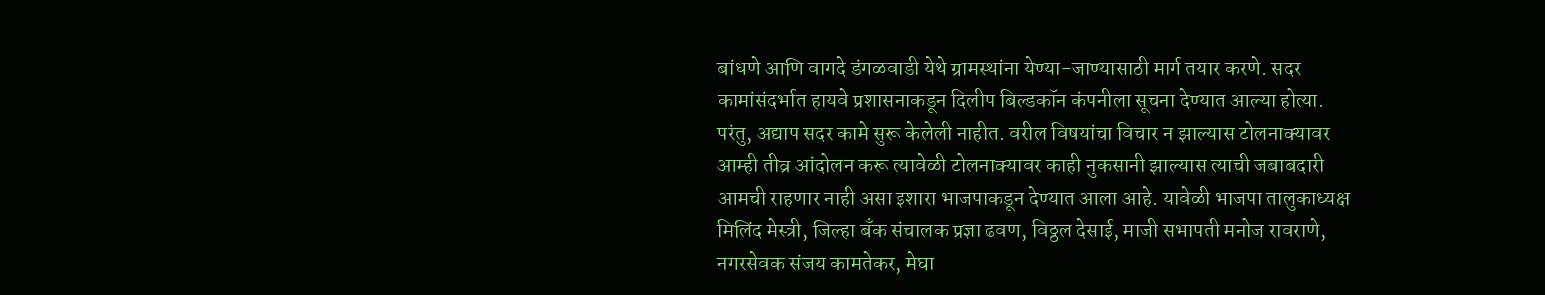बांधणे आणि वागदे डंगळवाडी येथे ग्रामस्थांना येण्या-जाण्यासाठी मार्ग तयार करणे. सदर कामांसंदर्भात हायवे प्रशासनाकडून दिलीप बिल्डकॉन कंपनीला सूचना देण्यात आल्या होत्या. परंतु, अद्याप सदर कामे सुरू केलेली नाहीत. वरील विषयांचा विचार न झाल्यास टोलनाक्यावर आम्ही तीव्र आंदोलन करू त्यावेळी टोलनाक्यावर काही नुकसानी झाल्यास त्याची जबाबदारी आमची राहणार नाही असा इशारा भाजपाकडून देण्यात आला आहे. यावेळी भाजपा तालुकाध्यक्ष मिलिंद मेस्त्री, जिल्हा बँक संचालक प्रज्ञा ढवण, विठ्ठल देसाई, माजी सभापती मनोज रावराणे, नगरसेवक संजय कामतेकर, मेघा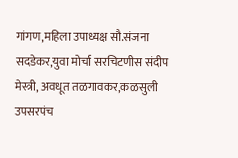गांगण,महिला उपाध्यक्ष सौ.संजना सदडेकर,युवा मोर्चा सरचिटणीस संदीप मेस्त्री, अवधूत तळगावकर,कळसुली उपसरपंच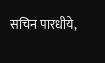सचिन पारधीये,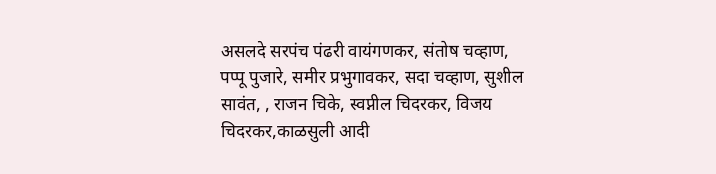असलदे सरपंच पंढरी वायंगणकर, संतोष चव्हाण, पप्पू पुजारे, समीर प्रभुगावकर, सदा चव्हाण, सुशील सावंत, , राजन चिके, स्वप्नील चिदरकर, विजय चिदरकर,काळसुली आदी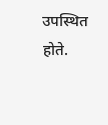उपस्थित होते.